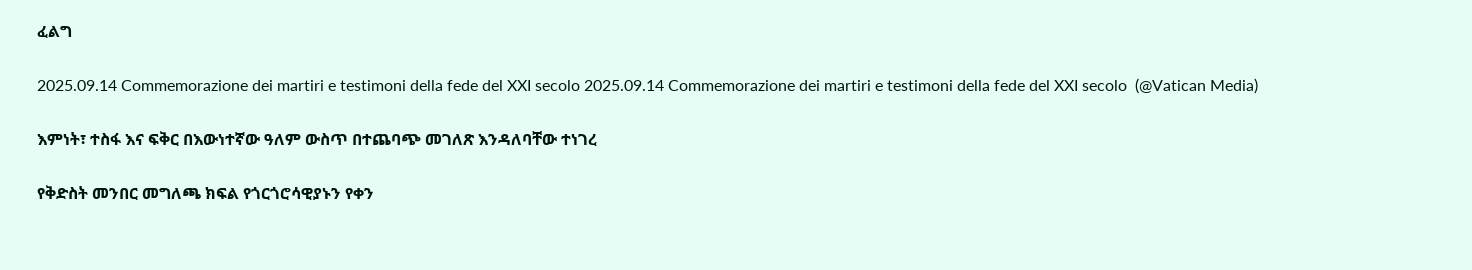ፈልግ

2025.09.14 Commemorazione dei martiri e testimoni della fede del XXI secolo 2025.09.14 Commemorazione dei martiri e testimoni della fede del XXI secolo  (@Vatican Media)

እምነት፣ ተስፋ እና ፍቅር በእውነተኛው ዓለም ውስጥ በተጨባጭ መገለጽ እንዳለባቸው ተነገረ

የቅድስት መንበር መግለጫ ክፍል የጎርጎሮሳዊያኑን የቀን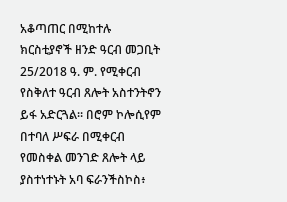አቆጣጠር በሚከተሉ ክርስቲያኖች ዘንድ ዓርብ መጋቢት 25/2018 ዓ. ም. የሚቀርብ የስቅለተ ዓርብ ጸሎት አስተንትኖን ይፋ አድርጓል። በሮም ኮሎሲየም በተባለ ሥፍራ በሚቀርብ የመስቀል መንገድ ጸሎት ላይ ያስተነተኑት አባ ፍራንችስኮስ፥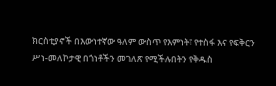ክርስቲያኖች በእውነተኛው ዓለም ውስጥ የእምነት፣ የተስፋ እና የፍቅርን ሥነ-መለኮታዊ በጎነቶችን መገለጽ የሚችሉበትን የቅዱስ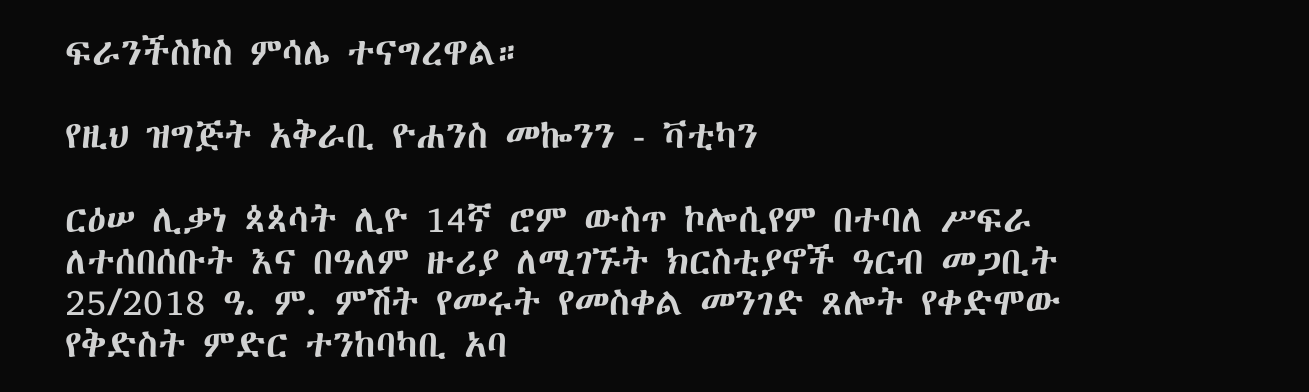ፍራንችስኮስ ምሳሌ ተናግረዋል።

የዚህ ዝግጅት አቅራቢ ዮሐንስ መኰንን - ቫቲካን

ርዕሠ ሊቃነ ጳጳሳት ሊዮ 14ኛ ሮም ውስጥ ኮሎሲየም በተባለ ሥፍራ ለተሰበሰቡት እና በዓለም ዙሪያ ለሚገኙት ክርስቲያኖች ዓርብ መጋቢት 25/2018 ዓ. ም. ምሽት የመሩት የመስቀል መንገድ ጸሎት የቀድሞው የቅድስት ምድር ተንከባካቢ አባ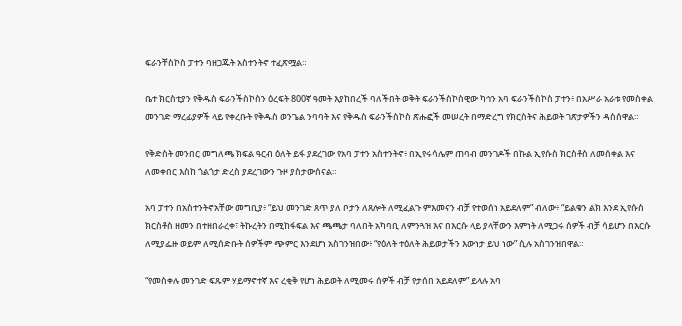ፍራንቸስኮስ ፓተን ባዘጋጁት አስተንትኖ ተፈጽሟል።

ቤተ ክርስቲያን የቅዱስ ፍራንችስኮስን ዕረፍት 800ኛ ዓመት እያከበረች ባለችበት ወቅት ፍራንችስኮስዊው ካኅን አባ ፍራንችስኮስ ፓተን፥ በአሥራ አራቱ የመስቀል መንገድ ማረፊያዎች ላይ የቀረቡት የቅዱስ ወንጌል ንባባት እና የቅዱስ ፍራንችስኮስ ጽሑፎች መሠረት በማድረግ የክርስትና ሕይወት ገጽታዎችን ዳስሰዋል።

የቅድስት መንበር መግለጫ ክፍል ዓርብ ዕለት ይፋ ያደረገው የአባ ፓተን አስተንትኖ፥ በኢየሩሳሌም ጠባብ መንገዶች በኩል ኢየሱስ ክርስቶስ ለመሰቀል እና ለመቀበር እስከ ጎልጎታ ድረስ ያደረገውን ጉዞ ያስታውሰናል።

አባ ፓተን በአስተንትኖአቸው መግቢያ፥ “ይህ መንገድ ጸጥ ያለ ቦታን ለጸሎት ለሚፈልጉ ምእመናን ብቻ የተወሰነ አይደለም” ብለው፥ “ይልቁን ልክ እንደ ኢየሱስ ክርስቶስ ዘመን በተዘበራረቀ፣ ትኩረትን በሚከፋፍል እና ጫጫታ ባለበት አካባቢ ለምንጓዝ እና በእርሱ ላይ ያላቸውን እምነት ለሚጋሩ ሰዎች ብቻ ሳይሆን በእርሱ ለሚያፌዙ ወይም ለሚሰድቡት ሰዎችም ጭምር እንደሆነ አስገንዝበው፥ “የዕለት ተዕለት ሕይወታችን እውነታ ይህ ነው” ሲሉ አስገንዝበዋል።

“የመስቀሉ መንገድ ፍጹም ሃይማኖተኛ እና ረቂቅ የሆነ ሕይወት ለሚመሩ ሰዎች ብቻ የታሰበ አይደለም” ይላሉ አባ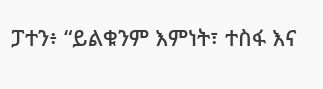ፓተን፥ “ይልቁንም እምነት፣ ተስፋ እና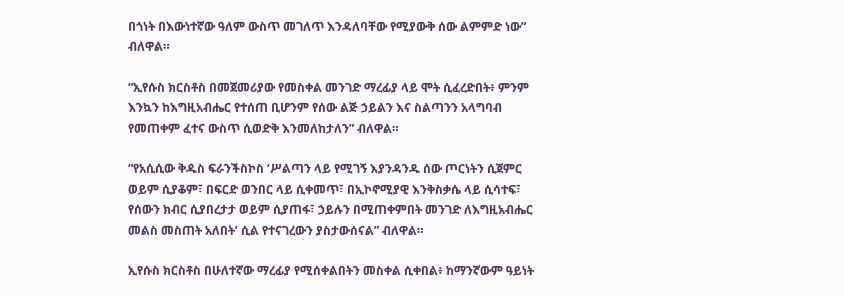በጎነት በእውነተኛው ዓለም ውስጥ መገለጥ እንዳለባቸው የሚያውቅ ሰው ልምምድ ነው” ብለዋል።

“ኢየሱስ ክርስቶስ በመጀመሪያው የመስቀል መንገድ ማረፊያ ላይ ሞት ሲፈረድበት፥ ምንም እንኳን ከእግዚአብሔር የተሰጠ ቢሆንም የሰው ልጅ ኃይልን እና ስልጣንን አላግባብ የመጠቀም ፈተና ውስጥ ሲወድቅ እንመለከታለን” ብለዋል።

“የአሲሲው ቅዱስ ፍራንችስኮስ ‘ሥልጣን ላይ የሚገኝ እያንዳንዱ ሰው ጦርነትን ሲጀምር ወይም ሲያቆም፣ በፍርድ ወንበር ላይ ሲቀመጥ፣ በኢኮኖሚያዊ እንቅስቃሴ ላይ ሲሳተፍ፣ የሰውን ክብር ሲያበረታታ ወይም ሲያጠፋ፣ ኃይሉን በሚጠቀምበት መንገድ ለእግዚአብሔር መልስ መስጠት አለበት’ ሲል የተናገረውን ያስታውሰናል” ብለዋል።

ኢየሱስ ክርስቶስ በሁለተኛው ማረፊያ የሚሰቀልበትን መስቀል ሲቀበል፥ ከማንኛውም ዓይነት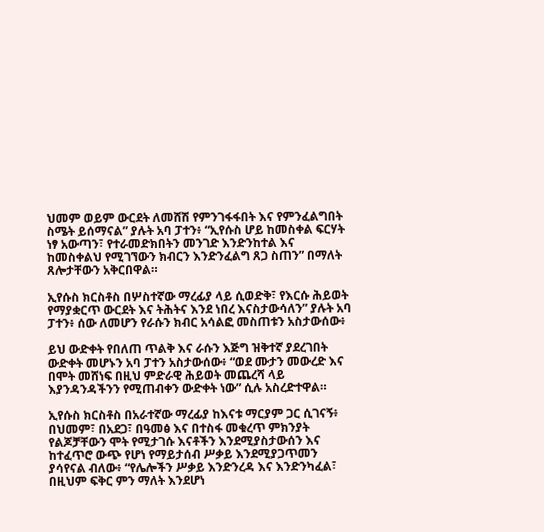ህመም ወይም ውርደት ለመሸሽ የምንገፋፋበት እና የምንፈልግበት ስሜት ይሰማናል” ያሉት አባ ፓተን፥ “ኢየሱስ ሆይ ከመስቀል ፍርሃት ነፃ አውጣን፣ የተራመድክበትን መንገድ እንድንከተል እና ከመስቀልህ የሚገኘውን ክብርን እንድንፈልግ ጸጋ ስጠን” በማለት ጸሎታቸውን አቅርበዋል።

ኢየሱስ ክርስቶስ በሦስተኛው ማረፊያ ላይ ሲወድቅ፣ የእርሱ ሕይወት የማያቋርጥ ውርደት እና ትሕትና እንደ ነበረ እናስታውሳለን” ያሉት አባ ፓተን፥ ሰው ለመሆን የራሱን ክብር አሳልፎ መስጠቱን አስታውሰው፥

ይህ ውድቀት የበለጠ ጥልቅ እና ራሱን እጅግ ዝቅተኛ ያደረገበት ውድቀት መሆኑን አባ ፓተን አስታውሰው፥ “ወደ ሙታን መውረድ እና በሞት መሸነፍ በዚህ ምድራዊ ሕይወት መጨረሻ ላይ እያንዳንዳችንን የሚጠብቀን ውድቀት ነው” ሲሉ አስረድተዋል።

ኢየሱስ ክርስቶስ በአራተኛው ማረፊያ ከእናቱ ማርያም ጋር ሲገናኝ፥ በህመም፣ በአደጋ፣ በዓመፅ እና በተስፋ መቁረጥ ምክንያት የልጆቻቸውን ሞት የሚታገሱ እናቶችን እንደሚያስታውሰን እና ከተፈጥሮ ውጭ የሆነ የማይታሰብ ሥቃይ እንደሚያጋጥመን ያሳየናል ብለው፥ “የሌሎችን ሥቃይ እንድንረዳ እና እንድንካፈል፣ በዚህም ፍቅር ምን ማለት እንደሆነ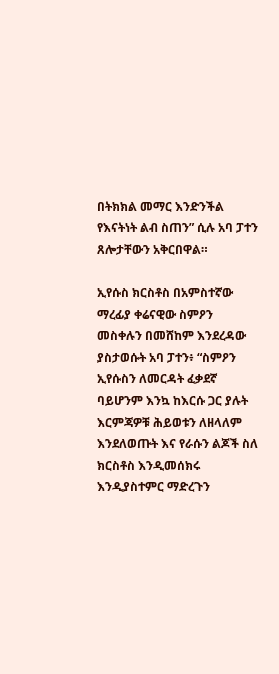በትክክል መማር እንድንችል የእናትነት ልብ ስጠን” ሲሉ አባ ፓተን ጸሎታቸውን አቅርበዋል።

ኢየሱስ ክርስቶስ በአምስተኛው ማረፊያ ቀሬናዊው ስምዖን መስቀሉን በመሸከም እንደረዳው ያስታወሱት አባ ፓተን፥ “ስምዖን ኢየሱስን ለመርዳት ፈቃደኛ ባይሆንም እንኳ ከእርሱ ጋር ያሉት እርምጃዎቹ ሕይወቱን ለዘላለም እንደለወጡት እና የራሱን ልጆች ስለ ክርስቶስ እንዲመሰክሩ እንዲያስተምር ማድረጉን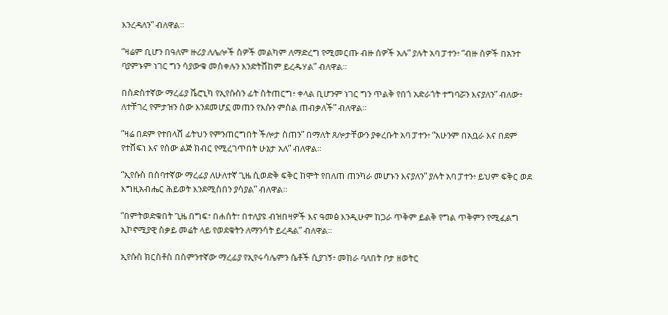እንረዳለን” ብለዋል።

“ዛሬም ቢሆን በዓለም ዙሪያ ለሌሎች ሰዎች መልካም ለማድረግ የሚመርጡ ብዙ ሰዎች አሉ” ያሉት አባ ፓተን፥ “ብዙ ሰዎች በአንተ ባያምኑም ነገር ግን ሳያውቁ መስቀሉን እንድትሸከም ይረዱሃል” ብለዋል።

በስድስተኛው ማረፊያ ቬሮኒካ የኢየሱስን ፊት ስትጠርግ፥ ቀላል ቢሆንም ነገር ግን ጥልቅ የበጎ አድራጎት ተግባሯን እናያለን” ብለው፥ ለተቸገረ የምታዝን ሰው እንደመሆኗ መጠን የእሱን ምስል ጠብቃለች” ብለዋል።

“ዛሬ በደም የተበላሸ ፊትህን የምንጠርግበት ችሎታ ስጠን” በማለት ጸሎታቸውን ያቀረቡት አባ ፓተን፥ “አሁንም በአቧራ እና በደም የተሸፍነ እና የሰው ልጅ ክብር የሚረገጥበት ሁኔታ አለ” ብለዋል።

“ኢየሱስ በሰባተኛው ማረፊያ ለሁለተኛ ጊዜ ሲወድቅ ፍቅር ከሞት የበለጠ ጠንካራ መሆኑን እናያለን” ያሉት አባ ፓተን፥ ይህም ፍቅር ወደ እግዚአብሔር ሕይወት እንደሚስበን ያሳያል” ብለዋል።

“በምትወድቁበት ጊዜ በግፍ፣ በሐሰት፣ በተለያዩ ብዝበዛዎች እና ዓመፅ እንዲሁም ከጋራ ጥቅም ይልቅ የግል ጥቅምን የሚፈልግ ኢኮኖሚያዊ ስቃይ መሬት ላይ የወደቁትን ለማንሳት ይረዳል” ብለዋል።

ኢየሱስ ክርስቶስ በስምንተኛው ማረፊያ የኢየሩሳሌምን ሴቶች ሲያገኝ፥ መከራ ባለበት ቦታ ዘወትር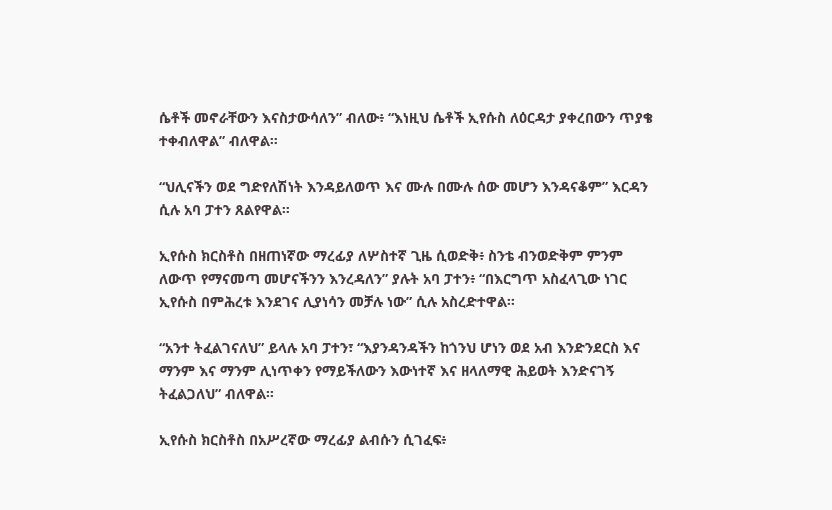ሴቶች መኖራቸውን እናስታውሳለን” ብለው፥ “እነዚህ ሴቶች ኢየሱስ ለዕርዳታ ያቀረበውን ጥያቄ ተቀብለዋል” ብለዋል።

“ህሊናችን ወደ ግድየለሽነት እንዳይለወጥ እና ሙሉ በሙሉ ሰው መሆን እንዳናቆም” እርዳን ሲሉ አባ ፓተን ጸልየዋል።

ኢየሱስ ክርስቶስ በዘጠነኛው ማረፊያ ለሦስተኛ ጊዜ ሲወድቅ፥ ስንቴ ብንወድቅም ምንም ለውጥ የማናመጣ መሆናችንን እንረዳለን” ያሉት አባ ፓተን፥ “በእርግጥ አስፈላጊው ነገር ኢየሱስ በምሕረቱ እንደገና ሊያነሳን መቻሉ ነው” ሲሉ አስረድተዋል።

“አንተ ትፈልገናለህ” ይላሉ አባ ፓተን፣ “እያንዳንዳችን ከጎንህ ሆነን ወደ አብ እንድንደርስ እና ማንም እና ማንም ሊነጥቀን የማይችለውን እውነተኛ እና ዘላለማዊ ሕይወት እንድናገኝ ትፈልጋለህ” ብለዋል።

ኢየሱስ ክርስቶስ በአሥረኛው ማረፊያ ልብሱን ሲገፈፍ፥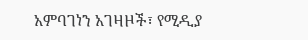አምባገነን አገዛዞች፣ የሚዲያ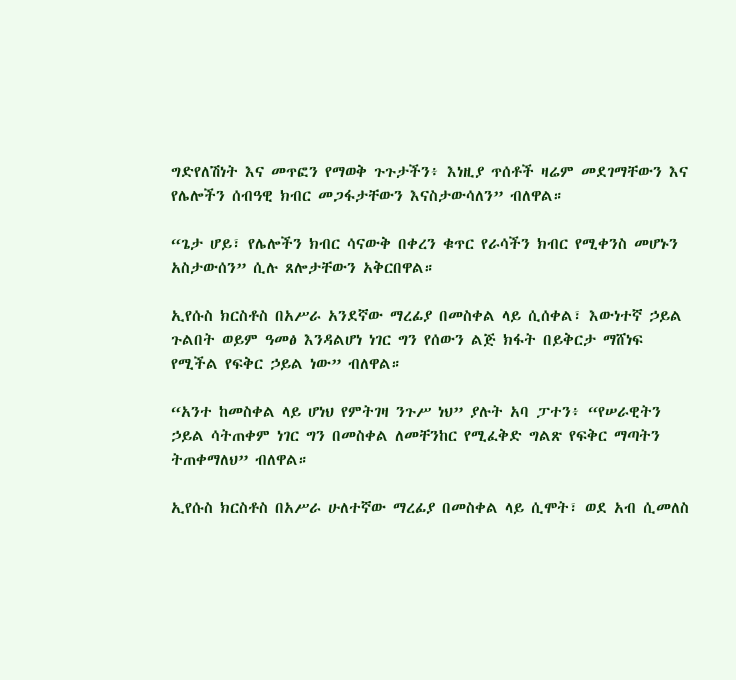ግድየለሽነት እና መጥፎን የማወቅ ጉጉታችን፥ እነዚያ ጥሰቶች ዛሬም መደገማቸውን እና የሌሎችን ሰብዓዊ ክብር መጋፋታቸውን እናስታውሳለን” ብለዋል።

“ጌታ ሆይ፣ የሌሎችን ክብር ሳናውቅ በቀረን ቁጥር የራሳችን ክብር የሚቀንስ መሆኑን አስታውሰን” ሲሉ ጸሎታቸውን አቅርበዋል።

ኢየሱስ ክርስቶስ በአሥራ አንደኛው ማረፊያ በመስቀል ላይ ሲሰቀል፣ እውነተኛ ኃይል ጉልበት ወይም ዓመፅ እንዳልሆነ ነገር ግን የሰውን ልጅ ክፋት በይቅርታ ማሸነፍ የሚችል የፍቅር ኃይል ነው” ብለዋል።

“አንተ ከመስቀል ላይ ሆነህ የምትገዛ ንጉሥ ነህ” ያሉት አባ ፓተን፥ “የሠራዊትን ኃይል ሳትጠቀም ነገር ግን በመስቀል ለመቸንከር የሚፈቅድ ግልጽ የፍቅር ማጣትን ትጠቀማለህ” ብለዋል።

ኢየሱስ ክርስቶስ በአሥራ ሁለተኛው ማረፊያ በመስቀል ላይ ሲሞት፣ ወደ አብ ሲመለስ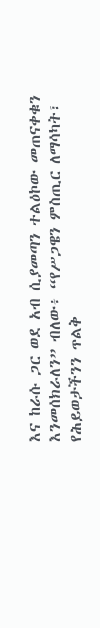እና ከራሱ ጋር ወደ አብ ሲያመጣን ተልዕኮው መጠናቀቁን እንመሰክራለን” ብለው፥ “የሥጋዌን ምስጢር ለማሳካት፣ የሕይወታችንን ጥልቅ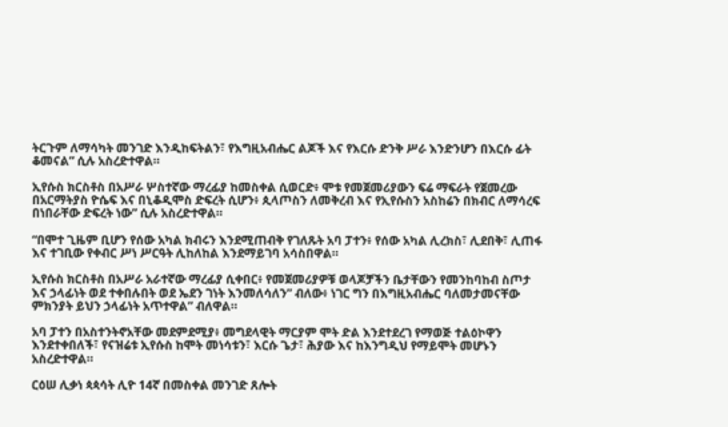ትርጉም ለማሳካት መንገድ እንዲከፍትልን፣ የእግዚአብሔር ልጆች እና የእርሱ ድንቅ ሥራ እንድንሆን በእርሱ ፊት ቆመናል” ሲሉ አስረድተዋል።

ኢየሱስ ክርስቶስ በአሥራ ሦስተኛው ማረፊያ ከመስቀል ሲወርድ፥ ሞቱ የመጀመሪያውን ፍሬ ማፍራት የጀመረው በአርማትያስ ዮሴፍ እና በኒቆዲሞስ ድፍረት ሲሆን፥ ጲላጦስን ለመቅረብ እና የኢየሱስን አስከሬን በክብር ለማሳረፍ በነበራቸው ድፍረት ነው” ሲሉ አስረድተዋል።

“በሞተ ጊዜም ቢሆን የሰው አካል ክብሩን እንደሚጠብቅ የገለጹት አባ ፓተን፥ የሰው አካል ሊረክስ፣ ሊደበቅ፣ ሊጠፋ እና ተገቢው የቀብር ሥነ ሥርዓት ሊከለከል እንደማይገባ አሳስበዋል።

ኢየሱስ ክርስቶስ በአሥራ አራተኛው ማረፊያ ሲቀበር፥ የመጀመሪያዎቹ ወላጆቻችን ቤታቸውን የመንከባከብ ስጦታ እና ኃላፊነት ወደ ተቀበሉበት ወደ ኤደን ገነት እንመለሳለን” ብለው፥ ነገር ግን በእግዚአብሔር ባለመታመናቸው ምክንያት ይህን ኃላፊነት አጥተዋል” ብለዋል።

አባ ፓተን በአስተንትኖአቸው መደምደሚያ፥ መግደላዊት ማርያም ሞት ድል እንደተደረገ የማወጅ ተልዕኮዋን እንደተቀበለች፣ የናዝሬቱ ኢየሱስ ከሞት መነሳቱን፣ እርሱ ጌታ፣ ሕያው እና ከእንግዲህ የማይሞት መሆኑን አስረድተዋል።

ርዕሠ ሊቃነ ጳጳሳት ሊዮ 14ኛ በመስቀል መንገድ ጸሎት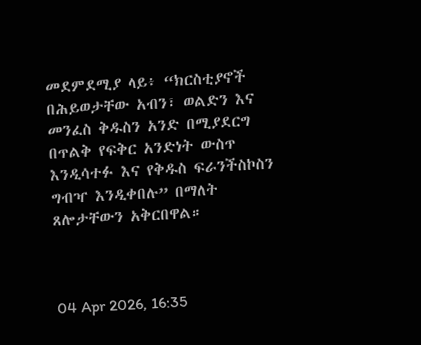መደምደሚያ ላይ፥ “ክርስቲያኖች በሕይወታቸው አብን፣ ወልድን እና መንፈስ ቅዱስን አንድ በሚያደርግ በጥልቅ የፍቅር አንድነት ውስጥ እንዲሳተፉ እና የቅዱስ ፍራንችስኮስን ግብዣ እንዲቀበሉ” በማለት ጸሎታቸውን አቅርበዋል።



04 Apr 2026, 16:35